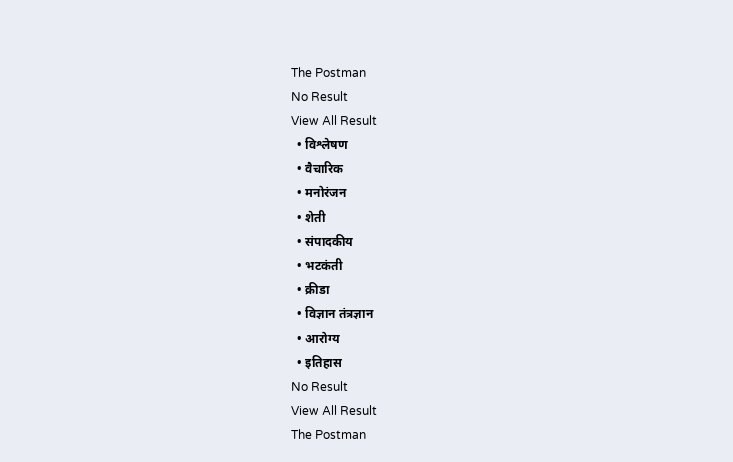The Postman
No Result
View All Result
  • विश्लेषण
  • वैचारिक
  • मनोरंजन
  • शेती
  • संपादकीय
  • भटकंती
  • क्रीडा
  • विज्ञान तंत्रज्ञान
  • आरोग्य
  • इतिहास
No Result
View All Result
The Postman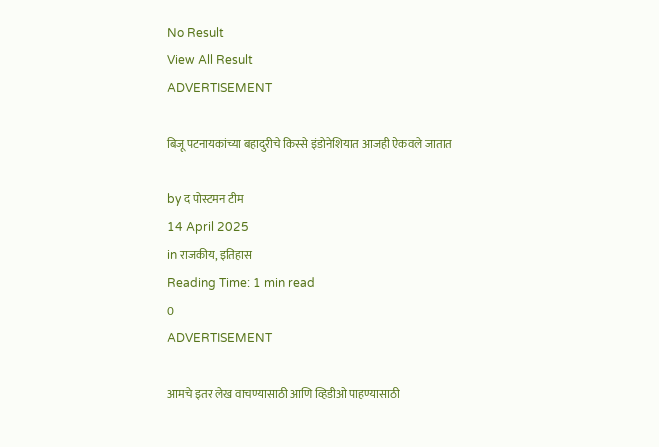No Result
View All Result
ADVERTISEMENT

बिजू पटनायकांच्या बहादुरीचे किस्से इंडोनेशियात आजही ऐकवले जातात

by द पोस्टमन टीम
14 April 2025
in राजकीय, इतिहास
Reading Time: 1 min read
0
ADVERTISEMENT

आमचे इतर लेख वाचण्यासाठी आणि व्हिडीओ पाहण्यासाठी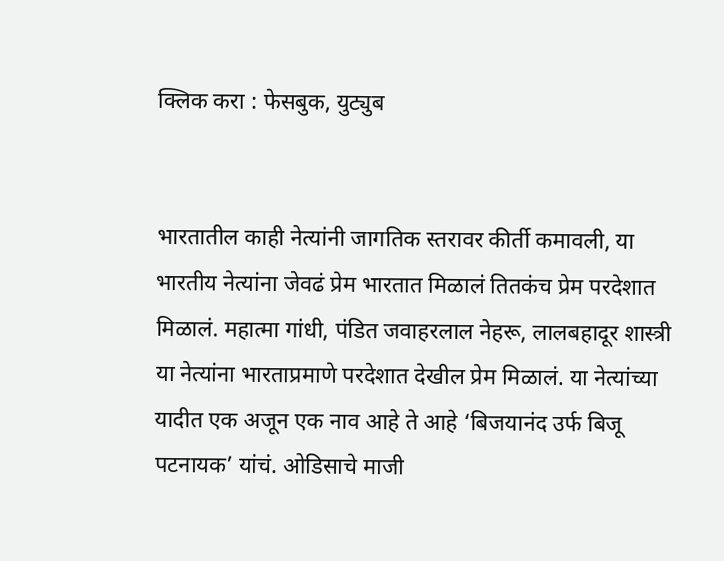क्लिक करा : फेसबुक, युट्युब


भारतातील काही नेत्यांनी जागतिक स्तरावर कीर्ती कमावली, या भारतीय नेत्यांना जेवढं प्रेम भारतात मिळालं तितकंच प्रेम परदेशात मिळालं. महात्मा गांधी, पंडित जवाहरलाल नेहरू, लालबहादूर शास्त्री या नेत्यांना भारताप्रमाणे परदेशात देखील प्रेम मिळालं. या नेत्यांच्या यादीत एक अजून एक नाव आहे ते आहे ‘बिजयानंद उर्फ बिजू पटनायक’ यांचं. ओडिसाचे माजी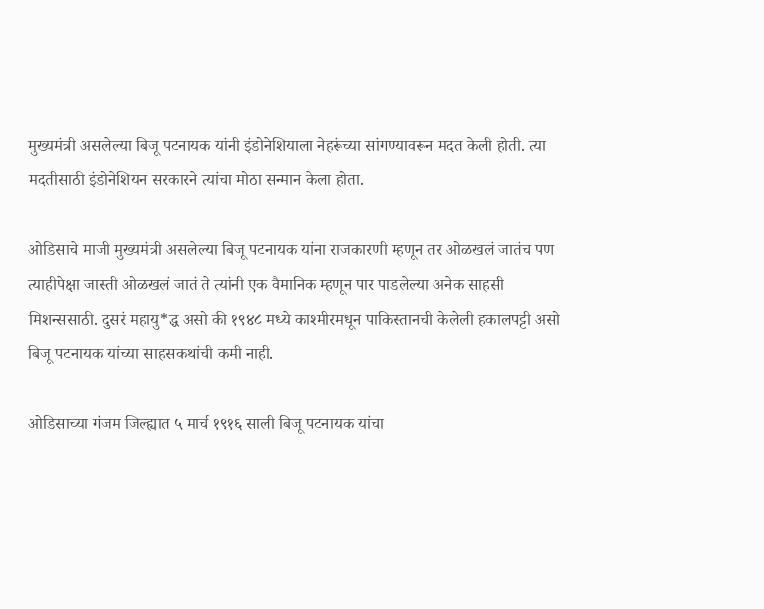मुख्यमंत्री असलेल्या बिजू पटनायक यांनी इंडोनेशियाला नेहरूंच्या सांगण्यावरून मदत केली होती. त्या मदतीसाठी इंडोनेशियन सरकारने त्यांचा मोठा सन्मान केला होता.

ओडिसाचे माजी मुख्यमंत्री असलेल्या बिजू पटनायक यांना राजकारणी म्हणून तर ओळखलं जातंच पण त्याहीपेक्षा जास्ती ओळखलं जातं ते त्यांनी एक वैमानिक म्हणून पार पाडलेल्या अनेक साहसी मिशन्ससाठी. दुसरं महायु*द्ध असो की १९४८ मध्ये काश्मीरमधून पाकिस्तानची केलेली हकालपट्टी असो बिजू पटनायक यांच्या साहसकथांची कमी नाही.

ओडिसाच्या गंजम जिल्ह्यात ५ मार्च १९१६ साली बिजू पटनायक यांचा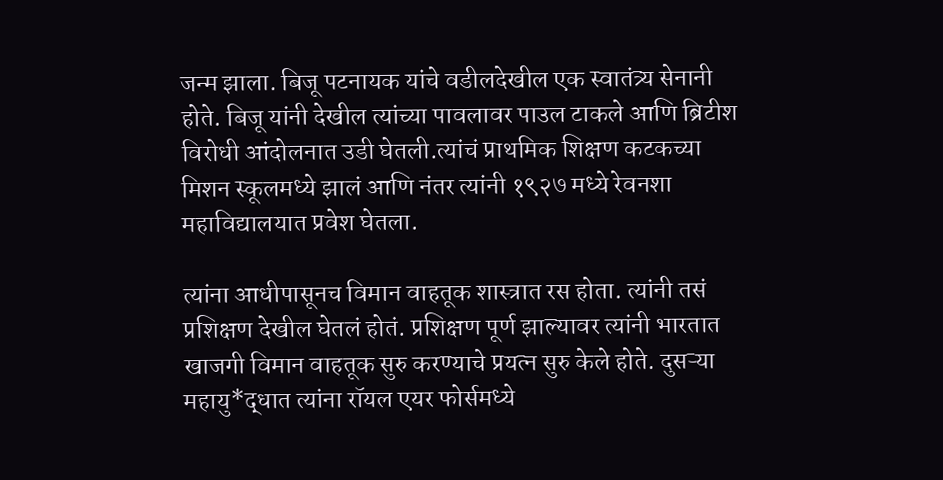जन्म झाला. बिजू पटनायक यांचे वडीलदेखील एक स्वातंत्र्य सेनानी होते. बिजू यांनी देखील त्यांच्या पावलावर पाउल टाकले आणि ब्रिटीश विरोधी आंदोलनात उडी घेतली.त्यांचं प्राथमिक शिक्षण कटकच्या मिशन स्कूलमध्ये झालं आणि नंतर त्यांनी १९२७ मध्ये रेवनशा महाविद्यालयात प्रवेश घेतला.

त्यांना आधीपासूनच विमान वाहतूक शास्त्रात रस होता. त्यांनी तसं प्रशिक्षण देखील घेतलं होतं. प्रशिक्षण पूर्ण झाल्यावर त्यांनी भारतात खाजगी विमान वाहतूक सुरु करण्याचे प्रयत्न सुरु केले होते. दुसऱ्या महायु*द्धात त्यांना रॉयल एयर फोर्समध्ये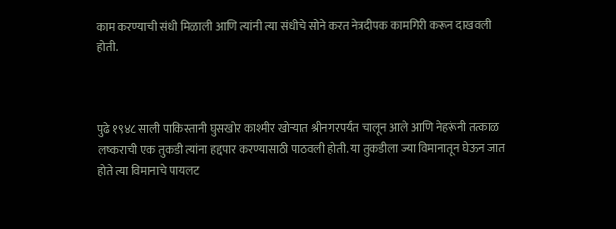काम करण्याची संधी मिळाली आणि त्यांनी त्या संधीचे सोने करत नेत्रदीपक कामगिरी करून दाखवली होती.



पुढे १९४८ साली पाकिस्तानी घुसखोर काश्मीर खोऱ्यात श्रीनगरपर्यंत चालून आले आणि नेहरूंनी तत्काळ लष्कराची एक तुकडी त्यांना हद्दपार करण्यासाठी पाठवली होती. या तुकडीला ज्या विमानातून घेऊन जात होते त्या विमानाचे पायलट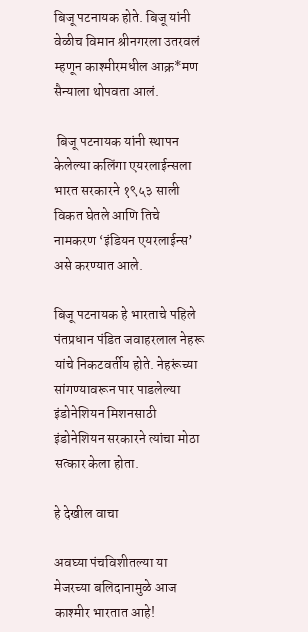बिजू पटनायक होते. बिजू यांनी वेळीच विमान श्रीनगरला उतरवलं म्हणून काश्मीरमधील आक्र*मण सैन्याला थोपवता आलं.

 बिजू पटनायक यांनी स्थापन केलेल्या कलिंगा एयरलाईन्सला भारत सरकारने १९५३ साली विकत घेतले आणि तिचे नामकरण ‘इंडियन एयरलाईन्स’ असे करण्यात आले.

बिजू पटनायक हे भारताचे पहिले पंतप्रधान पंडित जवाहरलाल नेहरू यांचे निकटवर्तीय होते. नेहरूंच्या सांगण्यावरून पार पाडलेल्या इंडोनेशियन मिशनसाठी इंडोनेशियन सरकारने त्यांचा मोठा सत्कार केला होता.

हे देखील वाचा

अवघ्या पंचविशीतल्या या मेजरच्या बलिदानामुळे आज काश्मीर भारतात आहे!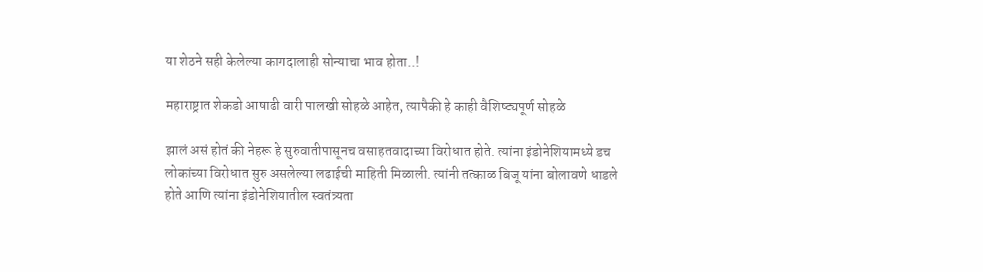या शेठने सही केलेल्या कागदालाही सोन्याचा भाव होता..!

महाराष्ट्रात शेकडो आषाढी वारी पालखी सोहळे आहेत, त्यापैकी हे काही वैशिष्ट्यपूर्ण सोहळे

झालं असं होतं की नेहरू हे सुरुवातीपासूनच वसाहतवादाच्या विरोधात होते. त्यांना इंडोनेशियामध्ये डच लोकांच्या विरोधात सुरु असलेल्या लढाईची माहिती मिळाली. त्यांनी तत्काळ बिजू यांना बोलावणे धाडले होते आणि त्यांना इंडोनेशियातील स्वतंत्र्यता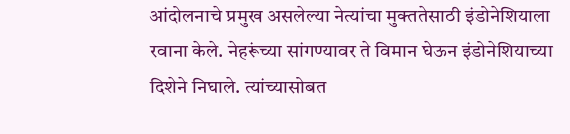आंदोलनाचे प्रमुख असलेल्या नेत्यांचा मुक्ततेसाठी इंडोनेशियाला रवाना केले. नेहरूंच्या सांगण्यावर ते विमान घेऊन इंडोनेशियाच्या दिशेने निघाले. त्यांच्यासोबत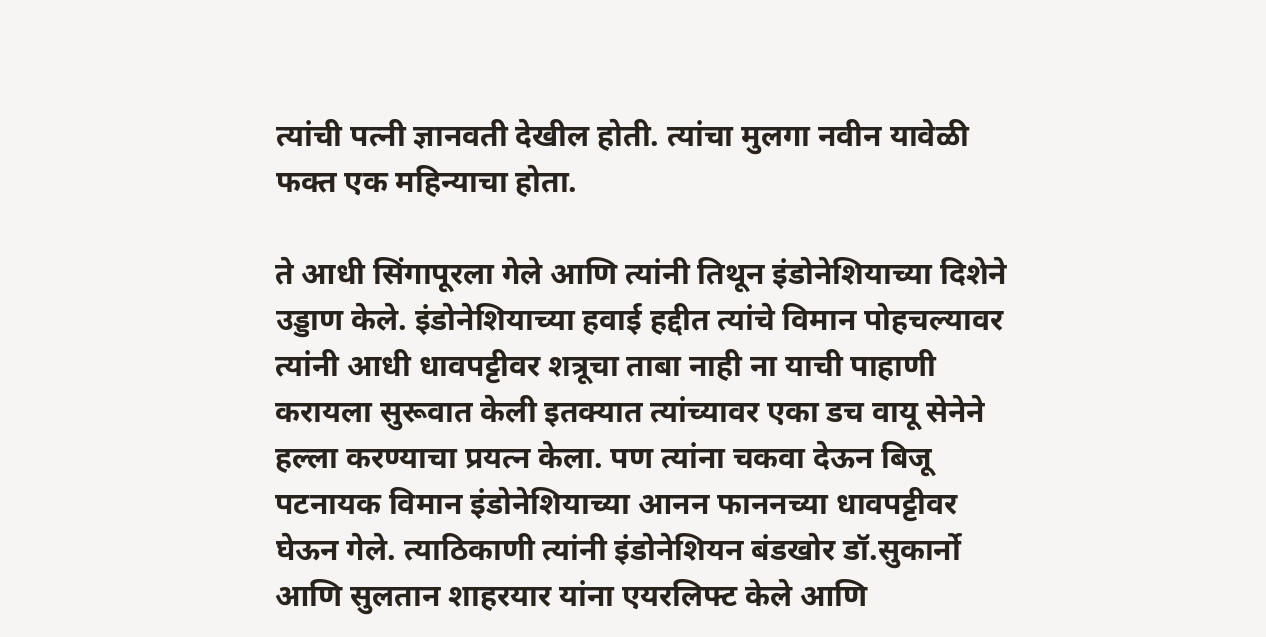त्यांची पत्नी ज्ञानवती देखील होती. त्यांचा मुलगा नवीन यावेळी फक्त एक महिन्याचा होता.

ते आधी सिंगापूरला गेले आणि त्यांनी तिथून इंडोनेशियाच्या दिशेने उड्डाण केले. इंडोनेशियाच्या हवाई हद्दीत त्यांचे विमान पोहचल्यावर त्यांनी आधी धावपट्टीवर शत्रूचा ताबा नाही ना याची पाहाणी करायला सुरूवात केली इतक्यात त्यांच्यावर एका डच वायू सेनेने हल्ला करण्याचा प्रयत्न केला. पण त्यांना चकवा देऊन बिजू पटनायक विमान इंडोनेशियाच्या आनन फाननच्या धावपट्टीवर घेऊन गेले. त्याठिकाणी त्यांनी इंडोनेशियन बंडखोर डॉ.सुकार्नो आणि सुलतान शाहरयार यांना एयरलिफ्ट केले आणि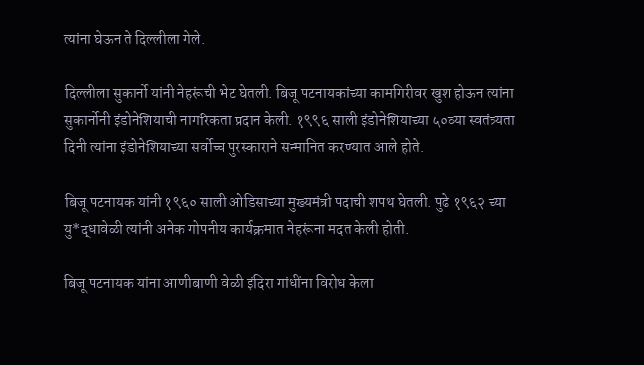त्यांना घेऊन ते दिल्लीला गेले.

दिल्लीला सुकार्नो यांनी नेहरूंची भेट घेतली. बिजू पटनायकांच्या कामगिरीवर खुश होऊन त्यांना सुकार्नोनी इंडोनेशियाची नागरिकता प्रदान केली. १९९६ साली इंडोनेशियाच्या ५०व्या स्वतंत्र्यता दिनी त्यांना इंडोनेशियाच्या सर्वोच्च पुरस्काराने सन्मानित करण्यात आले होते.

बिजू पटनायक यांनी १९६० साली ओडिसाच्या मुख्यमंत्री पदाची शपथ घेतली. पुढे १९६२ च्या यु*द्धावेळी त्यांनी अनेक गोपनीय कार्यक्रमात नेहरूंना मदत केली होती.

बिजू पटनायक यांना आणीबाणी वेळी इंदिरा गांधींना विरोध केला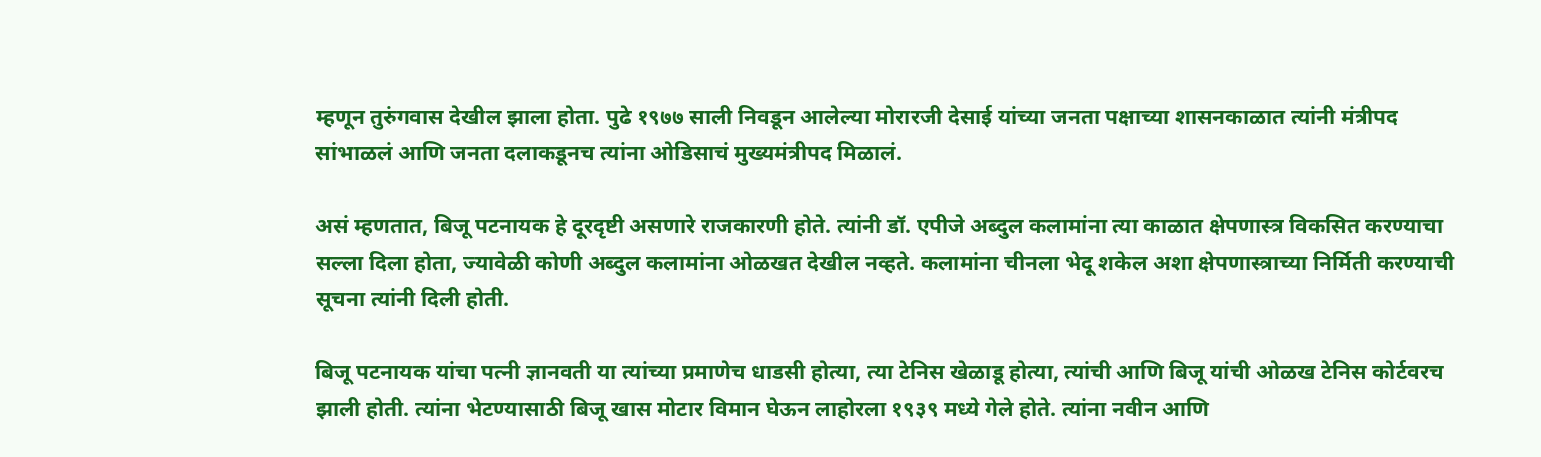म्हणून तुरुंगवास देखील झाला होता. पुढे १९७७ साली निवडून आलेल्या मोरारजी देसाई यांच्या जनता पक्षाच्या शासनकाळात त्यांनी मंत्रीपद सांभाळलं आणि जनता दलाकडूनच त्यांना ओडिसाचं मुख्यमंत्रीपद मिळालं.

असं म्हणतात, बिजू पटनायक हे दूरदृष्टी असणारे राजकारणी होते. त्यांनी डॉ. एपीजे अब्दुल कलामांना त्या काळात क्षेपणास्त्र विकसित करण्याचा सल्ला दिला होता, ज्यावेळी कोणी अब्दुल कलामांना ओळखत देखील नव्हते. कलामांना चीनला भेदू शकेल अशा क्षेपणास्त्राच्या निर्मिती करण्याची सूचना त्यांनी दिली होती.

बिजू पटनायक यांचा पत्नी ज्ञानवती या त्यांच्या प्रमाणेच धाडसी होत्या, त्या टेनिस खेळाडू होत्या, त्यांची आणि बिजू यांची ओळख टेनिस कोर्टवरच झाली होती. त्यांना भेटण्यासाठी बिजू खास मोटार विमान घेऊन लाहोरला १९३९ मध्ये गेले होते. त्यांना नवीन आणि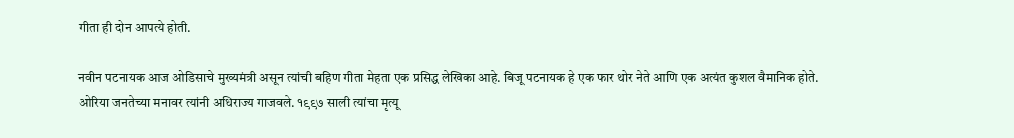गीता ही दोन आपत्ये होती.

नवीन पटनायक आज ओडिसाचे मुख्यमंत्री असून त्यांची बहिण गीता मेहता एक प्रसिद्ध लेखिका आहे. बिजू पटनायक हे एक फार थोर नेते आणि एक अत्यंत कुशल वैमानिक होते. ओरिया जनतेच्या मनावर त्यांनी अधिराज्य गाजवले. १९९७ साली त्यांचा मृत्यू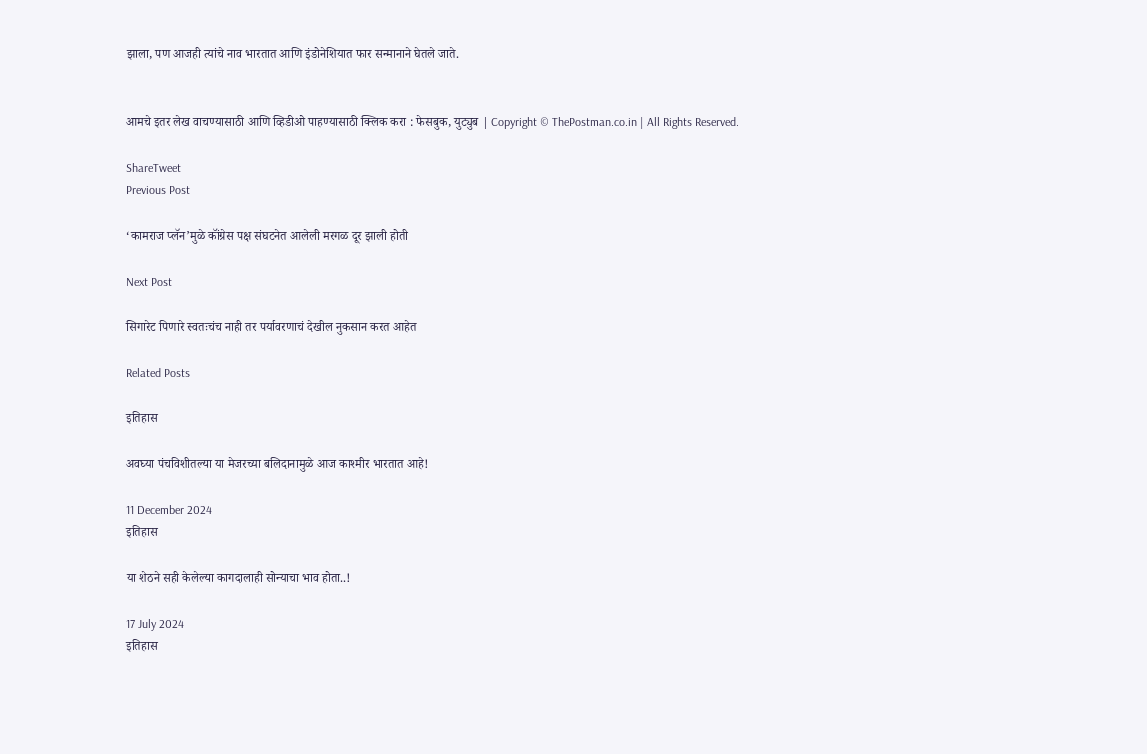झाला, पण आजही त्यांचे नाव भारतात आणि इंडोनेशियात फार सन्मानाने घेतले जाते.


आमचे इतर लेख वाचण्यासाठी आणि व्हिडीओ पाहण्यासाठी क्लिक करा : फेसबुक, युट्युब | Copyright © ThePostman.co.in | All Rights Reserved.

ShareTweet
Previous Post

‘कामराज प्लॅन’मुळे कॉंग्रेस पक्ष संघटनेत आलेली मरगळ दूर झाली होती

Next Post

सिगारेट पिणारे स्वतःचंच नाही तर पर्यावरणाचं देखील नुकसान करत आहेत

Related Posts

इतिहास

अवघ्या पंचविशीतल्या या मेजरच्या बलिदानामुळे आज काश्मीर भारतात आहे!

11 December 2024
इतिहास

या शेठने सही केलेल्या कागदालाही सोन्याचा भाव होता..!

17 July 2024
इतिहास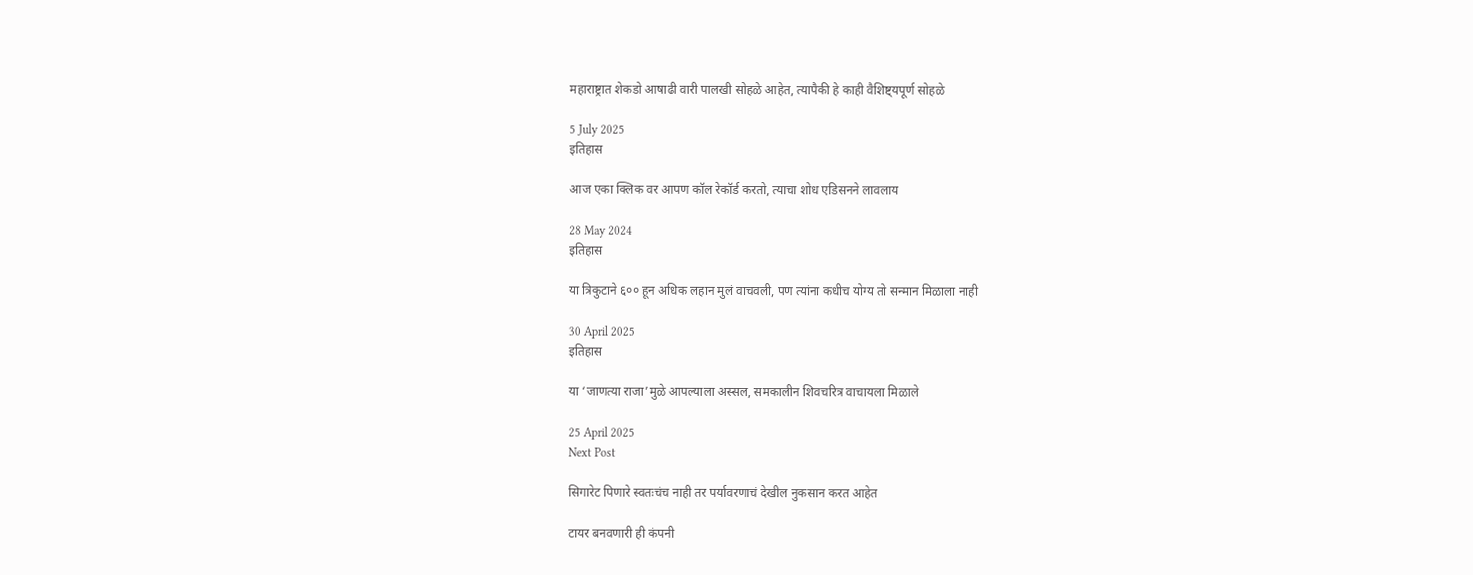महाराष्ट्रात शेकडो आषाढी वारी पालखी सोहळे आहेत, त्यापैकी हे काही वैशिष्ट्यपूर्ण सोहळे

5 July 2025
इतिहास

आज एका क्लिक वर आपण कॉल रेकॉर्ड करतो, त्याचा शोध एडिसनने लावलाय

28 May 2024
इतिहास

या त्रिकुटाने ६०० हून अधिक लहान मुलं वाचवली, पण त्यांना कधीच योग्य तो सन्मान मिळाला नाही

30 April 2025
इतिहास

या ‘जाणत्या राजा’मुळे आपल्याला अस्सल, समकालीन शिवचरित्र वाचायला मिळाले

25 April 2025
Next Post

सिगारेट पिणारे स्वतःचंच नाही तर पर्यावरणाचं देखील नुकसान करत आहेत

टायर बनवणारी ही कंपनी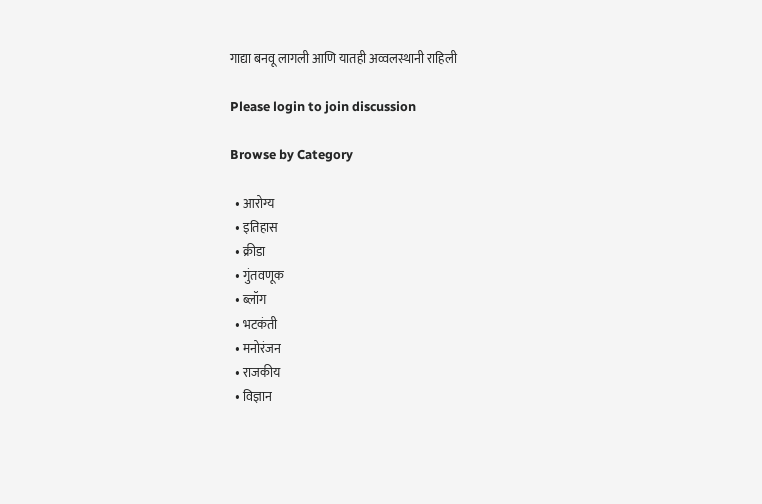गाद्या बनवू लागली आणि यातही अव्वलस्थानी राहिली

Please login to join discussion

Browse by Category

  • आरोग्य
  • इतिहास
  • क्रीडा
  • गुंतवणूक
  • ब्लॉग
  • भटकंती
  • मनोरंजन
  • राजकीय
  • विज्ञान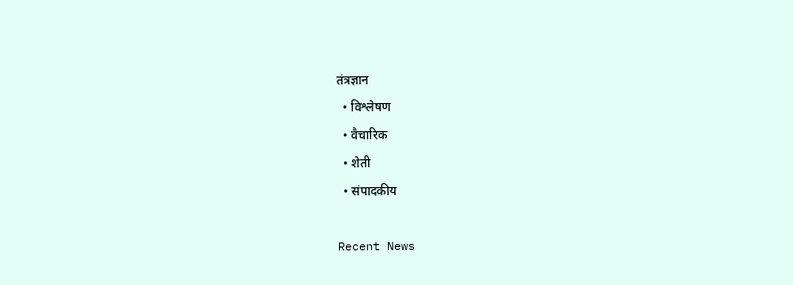तंत्रज्ञान
  • विश्लेषण
  • वैचारिक
  • शेती
  • संपादकीय

Recent News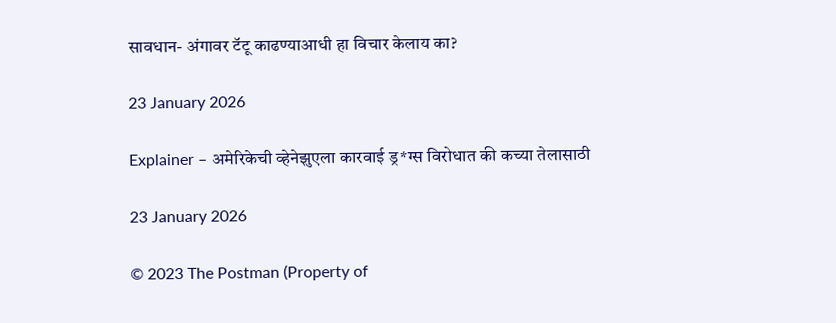सावधान- अंगावर टॅटू काढण्याआधी हा विचार केलाय का?

23 January 2026

Explainer – अमेरिकेची व्हेनेझुएला कारवाई ड्र*ग्स विरोधात की कच्या तेलासाठी

23 January 2026

© 2023 The Postman (Property of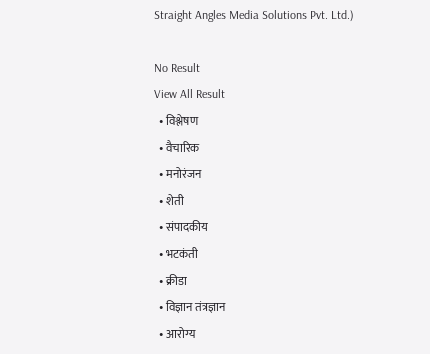Straight Angles Media Solutions Pvt. Ltd.)

No Result
View All Result
  • विश्लेषण
  • वैचारिक
  • मनोरंजन
  • शेती
  • संपादकीय
  • भटकंती
  • क्रीडा
  • विज्ञान तंत्रज्ञान
  • आरोग्य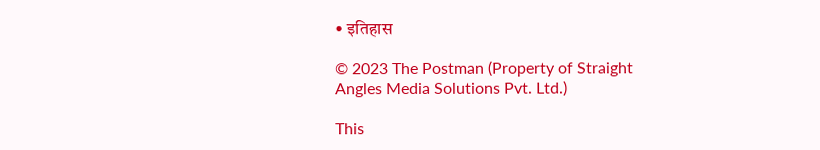• इतिहास

© 2023 The Postman (Property of Straight Angles Media Solutions Pvt. Ltd.)

This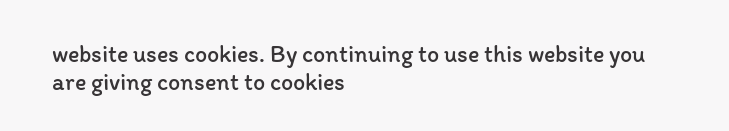website uses cookies. By continuing to use this website you are giving consent to cookies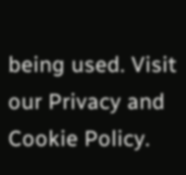being used. Visit our Privacy and Cookie Policy.